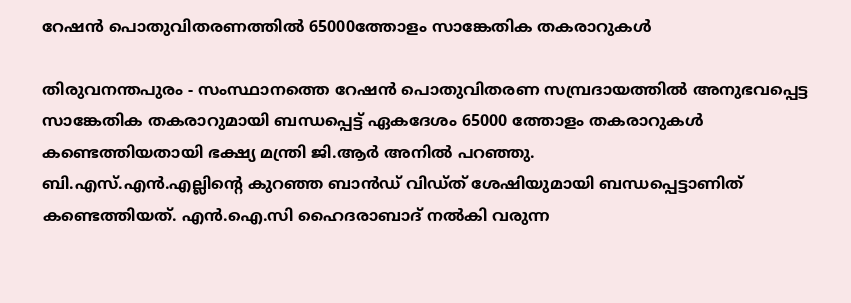റേഷന്‍ പൊതുവിതരണത്തില്‍ 65000ത്തോളം സാങ്കേതിക തകരാറുകള്‍

തിരുവനന്തപുരം - സംസ്ഥാനത്തെ റേഷന്‍ പൊതുവിതരണ സമ്പ്രദായത്തില്‍ അനുഭവപ്പെട്ട സാങ്കേതിക തകരാറുമായി ബന്ധപ്പെട്ട് ഏകദേശം 65000 ത്തോളം തകരാറുകള്‍ കണ്ടെത്തിയതായി ഭക്ഷ്യ മന്ത്രി ജി.ആര്‍ അനില്‍ പറഞ്ഞു.
ബി.എസ്.എന്‍.എല്ലിന്റെ കുറഞ്ഞ ബാന്‍ഡ് വിഡ്ത് ശേഷിയുമായി ബന്ധപ്പെട്ടാണിത് കണ്ടെത്തിയത്. എന്‍.ഐ.സി ഹൈദരാബാദ് നല്‍കി വരുന്ന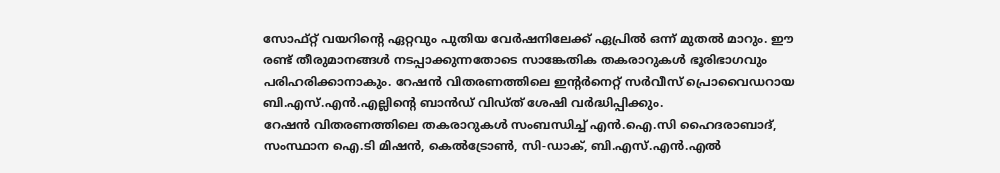സോഫ്റ്റ് വയറിന്റെ ഏറ്റവും പുതിയ വേര്‍ഷനിലേക്ക് ഏപ്രില്‍ ഒന്ന് മുതല്‍ മാറും. ഈ രണ്ട് തീരുമാനങ്ങള്‍ നടപ്പാക്കുന്നതോടെ സാങ്കേതിക തകരാറുകള്‍ ഭൂരിഭാഗവും പരിഹരിക്കാനാകും. റേഷന്‍ വിതരണത്തിലെ ഇന്റര്‍നെറ്റ് സര്‍വീസ് പ്രൊവൈഡറായ  ബി.എസ്.എന്‍.എല്ലിന്റെ ബാന്‍ഡ് വിഡ്ത് ശേഷി വര്‍ദ്ധിപ്പിക്കും.
റേഷന്‍ വിതരണത്തിലെ തകരാറുകള്‍ സംബന്ധിച്ച് എന്‍.ഐ.സി ഹൈദരാബാദ്, സംസ്ഥാന ഐ.ടി മിഷന്‍, കെല്‍ട്രോണ്‍, സി-ഡാക്, ബി.എസ്.എന്‍.എല്‍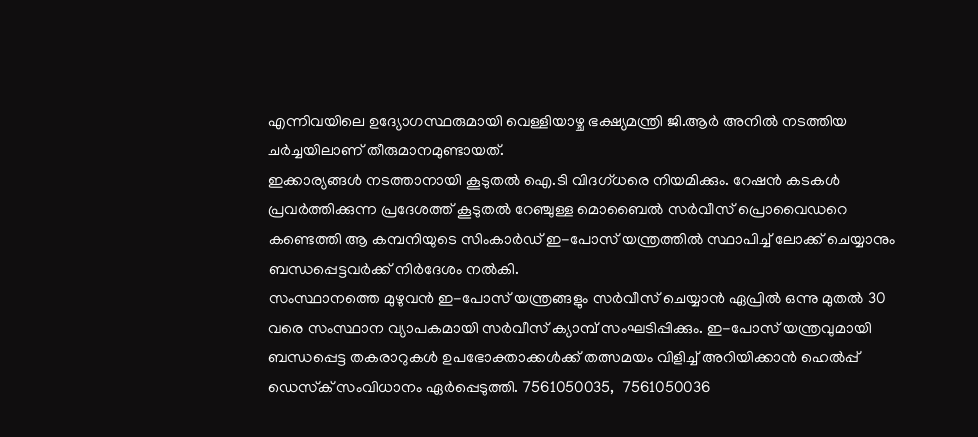എന്നിവയിലെ ഉദ്യോഗസ്ഥരുമായി വെള്ളിയാഴ്ച ഭക്ഷ്യമന്ത്രി ജി.ആര്‍ അനില്‍ നടത്തിയ ചര്‍ച്ചയിലാണ് തീരുമാനമുണ്ടായത്.
ഇക്കാര്യങ്ങള്‍ നടത്താനായി കൂടുതല്‍ ഐ.ടി വിദഗ്ധരെ നിയമിക്കും. റേഷന്‍ കടകള്‍ പ്രവര്‍ത്തിക്കുന്ന പ്രദേശത്ത് കൂടുതല്‍ റേഞ്ചുള്ള മൊബൈല്‍ സര്‍വീസ് പ്രൊവൈഡറെ കണ്ടെത്തി ആ കമ്പനിയുടെ സിംകാര്‍ഡ് ഇ-പോസ് യന്ത്രത്തില്‍ സ്ഥാപിച്ച് ലോക്ക് ചെയ്യാനും ബന്ധപ്പെട്ടവര്‍ക്ക് നിര്‍ദേശം നല്‍കി.
സംസ്ഥാനത്തെ മുഴുവന്‍ ഇ-പോസ് യന്ത്രങ്ങളും സര്‍വീസ് ചെയ്യാന്‍ ഏപ്രില്‍ ഒന്നു മുതല്‍ 30 വരെ സംസ്ഥാന വ്യാപകമായി സര്‍വീസ് ക്യാമ്പ് സംഘടിപ്പിക്കും. ഇ-പോസ് യന്ത്രവുമായി ബന്ധപ്പെട്ട തകരാറുകള്‍ ഉപഭോക്താക്കള്‍ക്ക് തത്സമയം വിളിച്ച് അറിയിക്കാന്‍ ഹെല്‍പ്പ് ഡെസ്‌ക് സംവിധാനം ഏര്‍പ്പെടുത്തി. 7561050035,  7561050036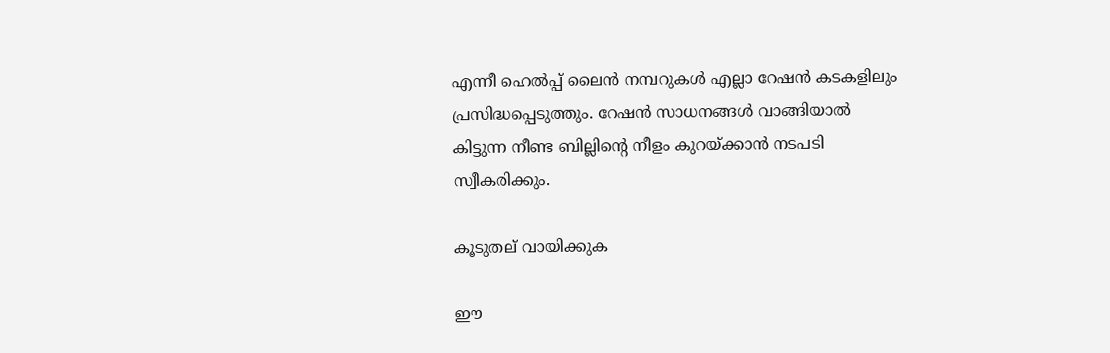എന്നീ ഹെല്‍പ്പ് ലൈന്‍ നമ്പറുകള്‍ എല്ലാ റേഷന്‍ കടകളിലും പ്രസിദ്ധപ്പെടുത്തും. റേഷന്‍ സാധനങ്ങള്‍ വാങ്ങിയാല്‍ കിട്ടുന്ന നീണ്ട ബില്ലിന്റെ നീളം കുറയ്ക്കാന്‍ നടപടി സ്വീകരിക്കും.

കൂടുതല് വായിക്കുക

ഈ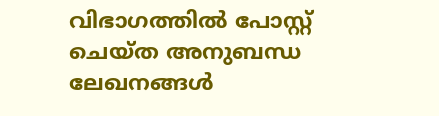വിഭാഗത്തിൽ പോസ്റ്റ് ചെയ്ത അനുബന്ധ ലേഖനങ്ങൾ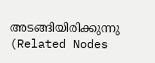അടങ്ങിയിരിക്കുന്നു (Related Nodes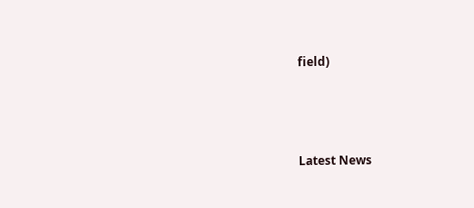field)



Latest News